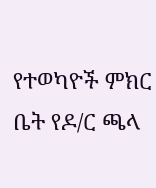የተወካዮች ምክር ቤት የዶ/ር ጫላ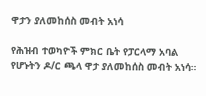ዋታን ያለመከሰስ መብት አነሳ

የሕዝብ ተወካዮች ምክር ቤት የፓርላማ አባል የሆኑትን ዶ/ር ጫላ ዋታ ያለመከሰስ መብት አነሳ።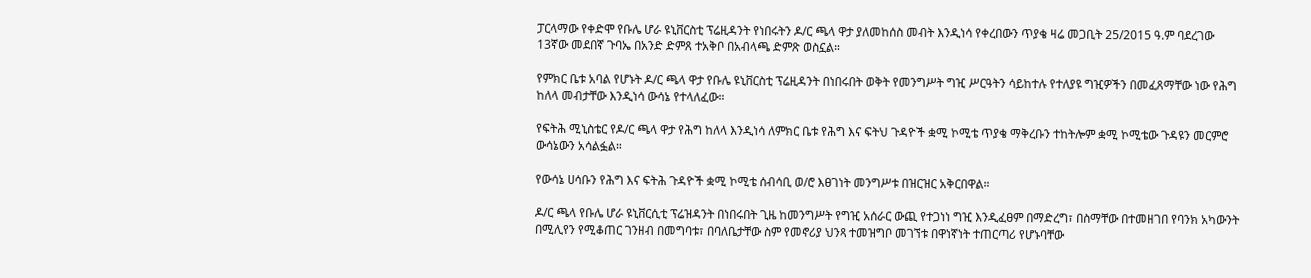ፓርላማው የቀድሞ የቡሌ ሆራ ዩኒቨርስቲ ፕሬዚዳንት የነበሩትን ዶ/ር ጫላ ዋታ ያለመከሰስ መብት እንዲነሳ የቀረበውን ጥያቄ ዛሬ መጋቢት 25/2015 ዓ.ም ባደረገው 13ኛው መደበኛ ጉባኤ በአንድ ድምጸ ተአቅቦ በአብላጫ ድምጽ ወስኗል።

የምክር ቤቱ አባል የሆኑት ዶ/ር ጫላ ዋታ የቡሌ ዩኒቨርስቲ ፕሬዚዳንት በነበሩበት ወቅት የመንግሥት ግዢ ሥርዓትን ሳይከተሉ የተለያዩ ግዢዎችን በመፈጸማቸው ነው የሕግ ከለላ መብታቸው እንዲነሳ ውሳኔ የተላለፈው።

የፍትሕ ሚኒስቴር የዶ/ር ጫላ ዋታ የሕግ ከለላ እንዲነሳ ለምክር ቤቱ የሕግ እና ፍትህ ጉዳዮች ቋሚ ኮሚቴ ጥያቄ ማቅረቡን ተከትሎም ቋሚ ኮሚቴው ጉዳዩን መርምሮ ውሳኔውን አሳልፏል።

የውሳኔ ሀሳቡን የሕግ እና ፍትሕ ጉዳዮች ቋሚ ኮሚቴ ሰብሳቢ ወ/ሮ እፀገነት መንግሥቱ በዝርዝር አቅርበዋል።

ዶ/ር ጫላ የቡሌ ሆራ ዩኒቨርሲቲ ፕሬዝዳንት በነበሩበት ጊዜ ከመንግሥት የግዢ አሰራር ውጪ የተጋነነ ግዢ እንዲፈፀም በማድረግ፣ በስማቸው በተመዘገበ የባንክ አካውንት በሚሊየን የሚቆጠር ገንዘብ በመግባቱ፣ በባለቤታቸው ስም የመኖሪያ ህንጻ ተመዝግቦ መገኘቱ በዋነኛነት ተጠርጣሪ የሆኑባቸው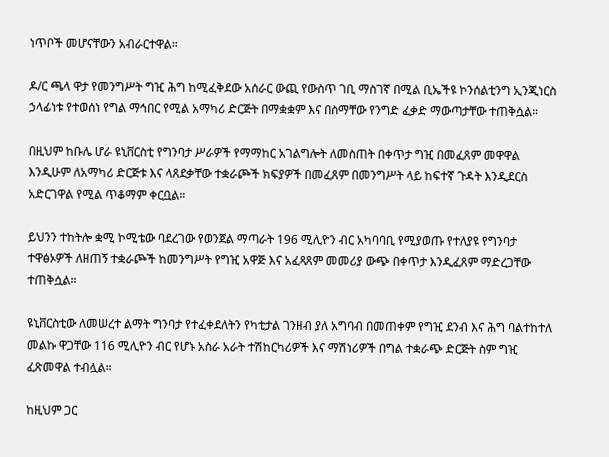ነጥቦች መሆናቸውን አብራርተዋል።

ዶ/ር ጫላ ዋታ የመንግሥት ግዢ ሕግ ከሚፈቅደው አሰራር ውጪ የውስጥ ገቢ ማስገኛ በሚል ቢኤችዩ ኮንሰልቲንግ ኢንጂነርስ ኃላፊነቱ የተወሰነ የግል ማኅበር የሚል አማካሪ ድርጅት በማቋቋም እና በስማቸው የንግድ ፈቃድ ማውጣታቸው ተጠቅሷል።

በዚህም ከቡሌ ሆራ ዩኒቨርስቲ የግንባታ ሥራዎች የማማከር አገልግሎት ለመስጠት በቀጥታ ግዢ በመፈጸም መዋዋል እንዲሁም ለአማካሪ ድርጅቱ እና ላጸደቃቸው ተቋራጮች ክፍያዎች በመፈጸም በመንግሥት ላይ ከፍተኛ ጉዳት እንዲደርስ አድርገዋል የሚል ጥቆማም ቀርቧል።

ይህንን ተከትሎ ቋሚ ኮሚቴው ባደረገው የወንጀል ማጣራት 196 ሚሊዮን ብር አካባባቢ የሚያወጡ የተለያዩ የግንባታ ተዋፅኦዎች ለዘጠኝ ተቋራጮች ከመንግሥት የግዢ አዋጅ እና አፈጻጸም መመሪያ ውጭ በቀጥታ እንዲፈጸም ማድረጋቸው ተጠቅሷል።

ዩኒቨርስቲው ለመሠረተ ልማት ግንባታ የተፈቀደለትን የካቲታል ገንዘብ ያለ አግባብ በመጠቀም የግዢ ደንብ እና ሕግ ባልተከተለ መልኩ ዋጋቸው 116 ሚሊዮን ብር የሆኑ አስራ አራት ተሽከርካሪዎች እና ማሽነሪዎች በግል ተቋራጭ ድርጅት ስም ግዢ ፈጽመዋል ተብሏል።

ከዚህም ጋር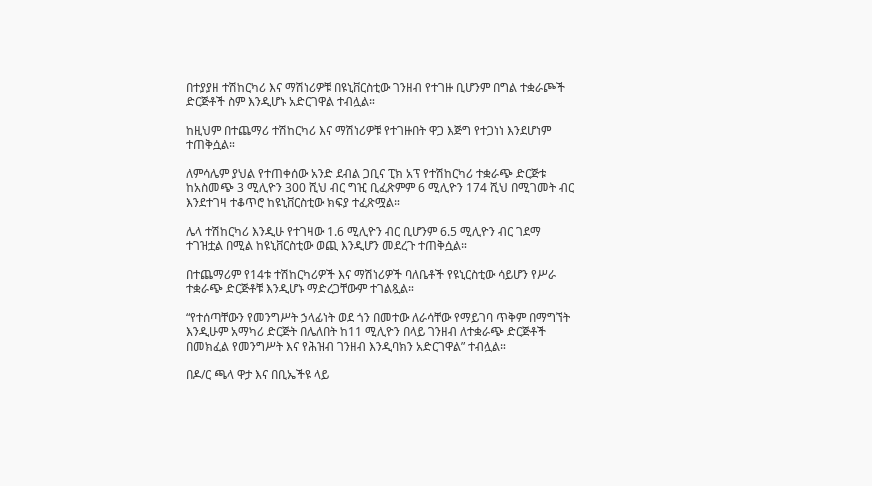በተያያዘ ተሽከርካሪ እና ማሽነሪዎቹ በዩኒቨርስቲው ገንዘብ የተገዙ ቢሆንም በግል ተቋራጮች ድርጅቶች ስም እንዲሆኑ አድርገዋል ተብሏል።

ከዚህም በተጨማሪ ተሽከርካሪ እና ማሽነሪዎቹ የተገዙበት ዋጋ እጅግ የተጋነነ እንደሆነም ተጠቅሷል።

ለምሳሌም ያህል የተጠቀሰው አንድ ደብል ጋቢና ፒክ አፕ የተሽከርካሪ ተቋራጭ ድርጅቱ ከአስመጭ 3 ሚሊዮን 300 ሺህ ብር ግዢ ቢፈጽምም 6 ሚሊዮን 174 ሺህ በሚገመት ብር እንደተገዛ ተቆጥሮ ከዩኒቨርስቲው ክፍያ ተፈጽሟል።

ሌላ ተሽከርካሪ እንዲሁ የተገዛው 1.6 ሚሊዮን ብር ቢሆንም 6.5 ሚሊዮን ብር ገደማ ተገዝቷል በሚል ከዩኒቨርስቲው ወጪ እንዲሆን መደረጉ ተጠቅሷል።

በተጨማሪም የ14ቱ ተሽከርካሪዎች እና ማሽነሪዎች ባለቤቶች የዩኒርስቲው ሳይሆን የሥራ ተቋራጭ ድርጅቶቹ እንዲሆኑ ማድረጋቸውም ተገልጿል።

“የተሰጣቸውን የመንግሥት ኃላፊነት ወደ ጎን በመተው ለራሳቸው የማይገባ ጥቅም በማግኘት እንዲሁም አማካሪ ድርጅት በሌለበት ከ11 ሚሊዮን በላይ ገንዘብ ለተቋራጭ ድርጅቶች በመክፈል የመንግሥት እና የሕዝብ ገንዘብ እንዲባክን አድርገዋል” ተብሏል።

በዶ/ር ጫላ ዋታ እና በቢኤችዩ ላይ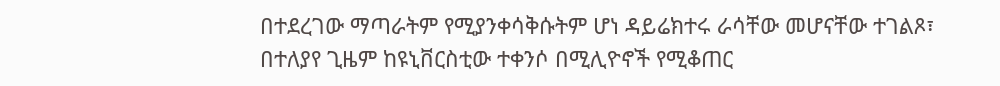በተደረገው ማጣራትም የሚያንቀሳቅሱትም ሆነ ዳይሬክተሩ ራሳቸው መሆናቸው ተገልጾ፣ በተለያየ ጊዜም ከዩኒቨርስቲው ተቀንሶ በሚሊዮኖች የሚቆጠር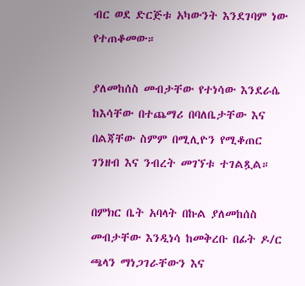ብር ወደ ድርጅቱ አካውንት እንደገባም ነው የተጠቆመው።

ያለመከሰስ መብታቸው የተነሳው እንደራሴ ከእሳቸው በተጨማሪ በባለቤታቸው እና በልጃቸው ስምም በሚሊዮን የሚቆጠር ገንዘብ እና ንብረት መገኘቱ ተገልጿል።

በምክር ቤት አባላት በኩል ያለመከሰስ መብታቸው እንዲነሳ ከመቅረቡ በፊት ዶ/ር ጫላን ማነጋገራቸውን እና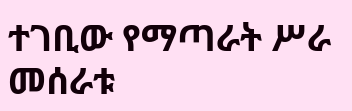ተገቢው የማጣራት ሥራ መሰራቱ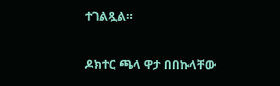ተገልጿል።

ዶክተር ጫላ ዋታ በበኩላቸው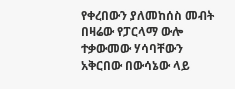የቀረበውን ያለመከሰስ መብት በዛሬው የፓርላማ ውሎ ተቃውመው ሃሳባቸውን አቅርበው በውሳኔው ላይ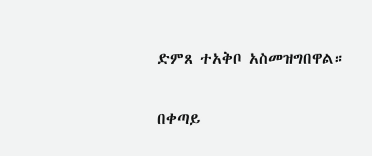ድምጸ ተአቅቦ አስመዝግበዋል።

በቀጣይ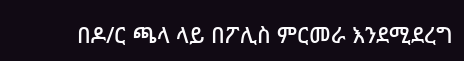በዶ/ር ጫላ ላይ በፖሊስ ምርመራ እንደሚደረግ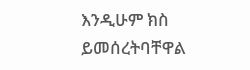እንዲሁም ክስ ይመሰረትባቸዋል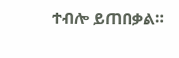ተብሎ ይጠበቃል።